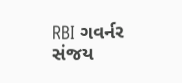RBI ગવર્નર સંજય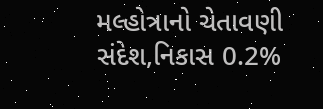મલ્હોત્રાનો ચેતાવણી સંદેશ,નિકાસ 0.2%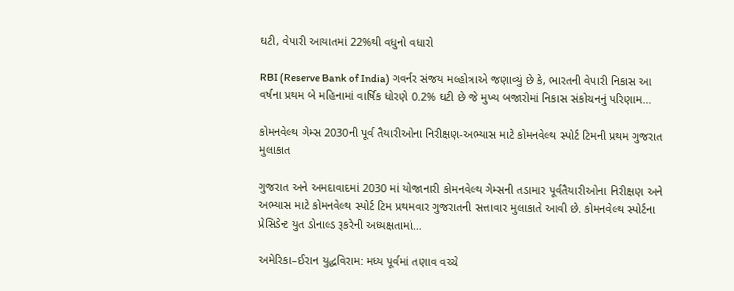ઘટી, વેપારી આયાતમાં 22%થી વધુનો વધારો

RBI (Reserve Bank of India) ગવર્નર સંજય મલ્હોત્રાએ જણાવ્યું છે કે, ભારતની વેપારી નિકાસ આ વર્ષના પ્રથમ બે મહિનામાં વાર્ષિક ધોરણે 0.2% ઘટી છે જે મુખ્ય બજારોમાં નિકાસ સંકોચનનું પરિણામ…

કોમનવેલ્થ ગેમ્સ 2030ની પૂર્વ તૈયારીઓના નિરીક્ષણ-અભ્યાસ માટે કોમનવેલ્થ સ્પોર્ટ ટિમની પ્રથમ ગુજરાત મુલાકાત

ગુજરાત અને અમદાવાદમાં 2030 માં યોજાનારી કોમનવેલ્થ ગેમ્સની તડામાર પૂર્વતૈયારીઓના નિરીક્ષણ અને અભ્યાસ માટે કોમનવેલ્થ સ્પોર્ટ ટિમ પ્રથમવાર ગુજરાતની સત્તાવાર મુલાકાતે આવી છે. કોમનવેલ્થ સ્પોર્ટના પ્રેસિડેન્ટ યુત ડોનાલ્ડ રૂકરેની અધ્યક્ષતામાં…

અમેરિકા–ઈરાન યુદ્ધવિરામ: મધ્ય પૂર્વમાં તણાવ વચ્ચે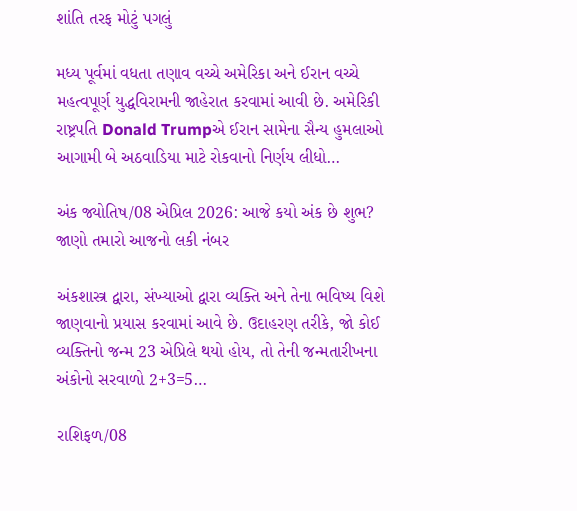શાંતિ તરફ મોટું પગલું

મધ્ય પૂર્વમાં વધતા તણાવ વચ્ચે અમેરિકા અને ઈરાન વચ્ચે મહત્વપૂર્ણ યુદ્ધવિરામની જાહેરાત કરવામાં આવી છે. અમેરિકી રાષ્ટ્રપતિ Donald Trumpએ ઈરાન સામેના સૈન્ય હુમલાઓ આગામી બે અઠવાડિયા માટે રોકવાનો નિર્ણય લીધો…

અંક જ્યોતિષ/08 એપ્રિલ 2026: આજે કયો અંક છે શુભ? જાણો તમારો આજનો લકી નંબર

અંકશાસ્ત્ર દ્વારા, સંખ્યાઓ દ્વારા વ્યક્તિ અને તેના ભવિષ્ય વિશે જાણવાનો પ્રયાસ કરવામાં આવે છે. ઉદાહરણ તરીકે, જો કોઈ વ્યક્તિનો જન્મ 23 એપ્રિલે થયો હોય, તો તેની જન્મતારીખના અંકોનો સરવાળો 2+3=5…

રાશિફળ/08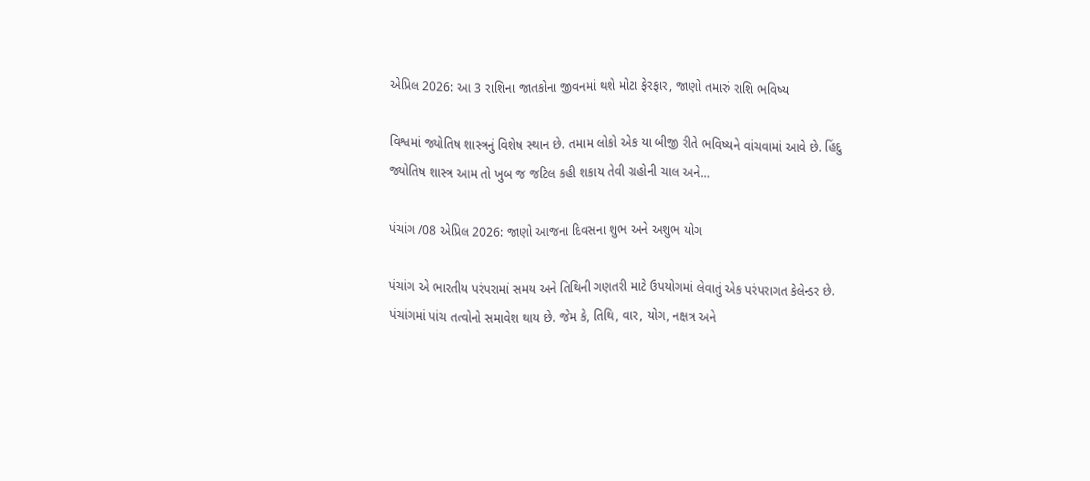એપ્રિલ 2026: આ 3 રાશિના જાતકોના જીવનમાં થશે મોટા ફેરફાર, જાણો તમારું રાશિ ભવિષ્ય

વિશ્વમાં જ્યોતિષ શાસ્ત્રનું વિશેષ સ્થાન છે. તમામ લોકો એક યા બીજી રીતે ભવિષ્યને વાંચવામાં આવે છે. હિંદુ જ્યોતિષ શાસ્ત્ર આમ તો ખુબ જ જટિલ કહી શકાય તેવી ગ્રહોની ચાલ અને…

પંચાંગ /08 એપ્રિલ 2026: જાણો આજના દિવસના શુભ અને અશુભ યોગ

પંચાંગ એ ભારતીય પરંપરામાં સમય અને તિથિની ગણતરી માટે ઉપયોગમાં લેવાતું એક પરંપરાગત કેલેન્ડર છે. પંચાંગમાં પાંચ તત્વોનો સમાવેશ થાય છે. જેમ કે, તિથિ, વાર, યોગ, નક્ષત્ર અને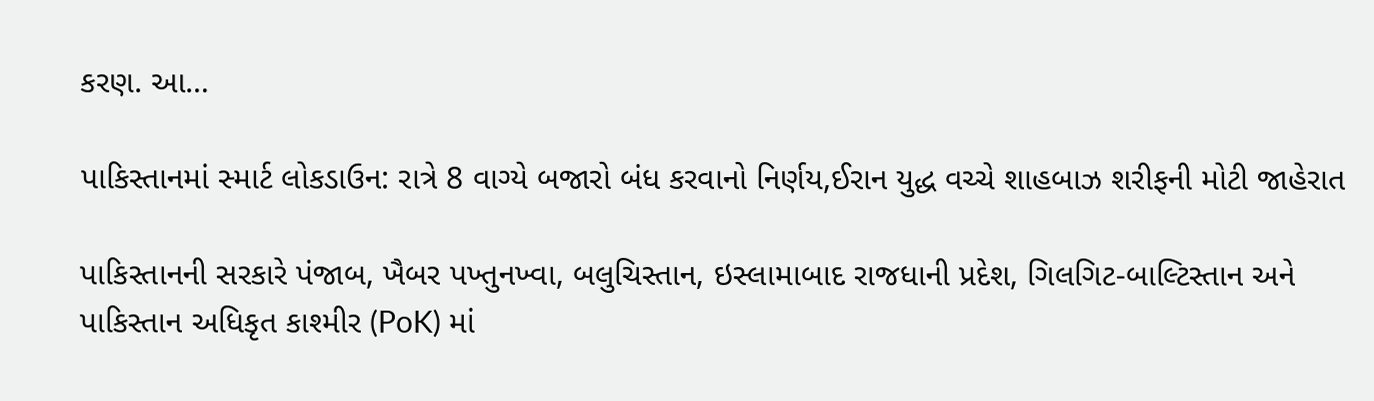કરણ. આ…

પાકિસ્તાનમાં સ્માર્ટ લોકડાઉન: રાત્રે 8 વાગ્યે બજારો બંધ કરવાનો નિર્ણય,ઈરાન યુદ્ધ વચ્ચે શાહબાઝ શરીફની મોટી જાહેરાત

પાકિસ્તાનની સરકારે પંજાબ, ખૈબર પખ્તુનખ્વા, બલુચિસ્તાન, ઇસ્લામાબાદ રાજધાની પ્રદેશ, ગિલગિટ-બાલ્ટિસ્તાન અને પાકિસ્તાન અધિકૃત કાશ્મીર (PoK) માં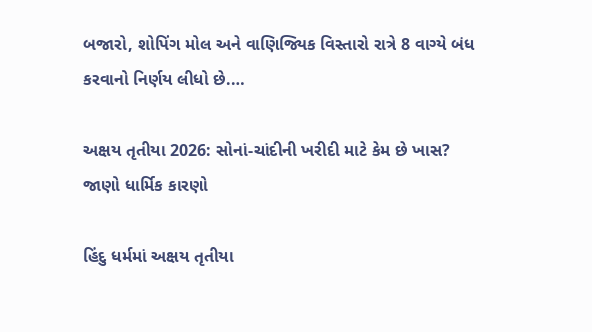બજારો, શોપિંગ મોલ અને વાણિજ્યિક વિસ્તારો રાત્રે 8 વાગ્યે બંધ કરવાનો નિર્ણય લીધો છે.…

અક્ષય તૃતીયા 2026: સોનાં-ચાંદીની ખરીદી માટે કેમ છે ખાસ? જાણો ધાર્મિક કારણો

હિંદુ ધર્મમાં અક્ષય તૃતીયા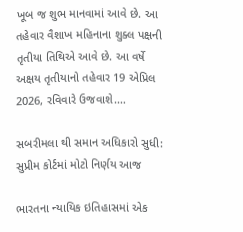ખૂબ જ શુભ માનવામાં આવે છે. આ તહેવાર વૈશાખ મહિનાના શુક્લ પક્ષની તૃતીયા તિથિએ આવે છે. આ વર્ષે અક્ષય તૃતીયાનો તહેવાર 19 એપ્રિલ 2026, રવિવારે ઉજવાશે.…

સબરીમલા થી સમાન અધિકારો સુધી: સુપ્રીમ કોર્ટમાં મોટો નિર્ણય આજ

ભારતના ન્યાયિક ઇતિહાસમાં એક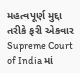મહત્વપૂર્ણ મુદ્દા તરીકે ફરી એકવાર Supreme Court of India માં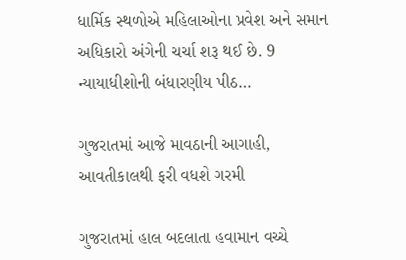ધાર્મિક સ્થળોએ મહિલાઓના પ્રવેશ અને સમાન અધિકારો અંગેની ચર્ચા શરૂ થઈ છે. 9 ન્યાયાધીશોની બંધારણીય પીઠ…

ગુજરાતમાં આજે માવઠાની આગાહી, આવતીકાલથી ફરી વધશે ગરમી

ગુજરાતમાં હાલ બદલાતા હવામાન વચ્ચે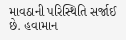માવઠાની પરિસ્થિતિ સર્જાઈ છે. હવામાન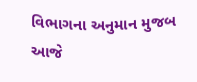વિભાગના અનુમાન મુજબ આજે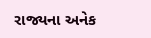રાજ્યના અનેક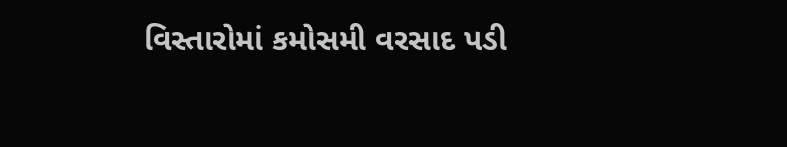વિસ્તારોમાં કમોસમી વરસાદ પડી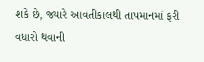શકે છે, જ્યારે આવતીકાલથી તાપમાનમાં ફરી વધારો થવાની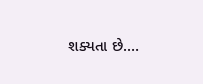શક્યતા છે.…